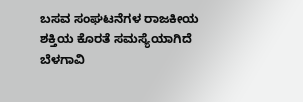ಬಸವ ಸಂಘಟನೆಗಳ ರಾಜಕೀಯ ಶಕ್ತಿಯ ಕೊರತೆ ಸಮಸ್ಯೆಯಾಗಿದೆ
ಬೆಳಗಾವಿ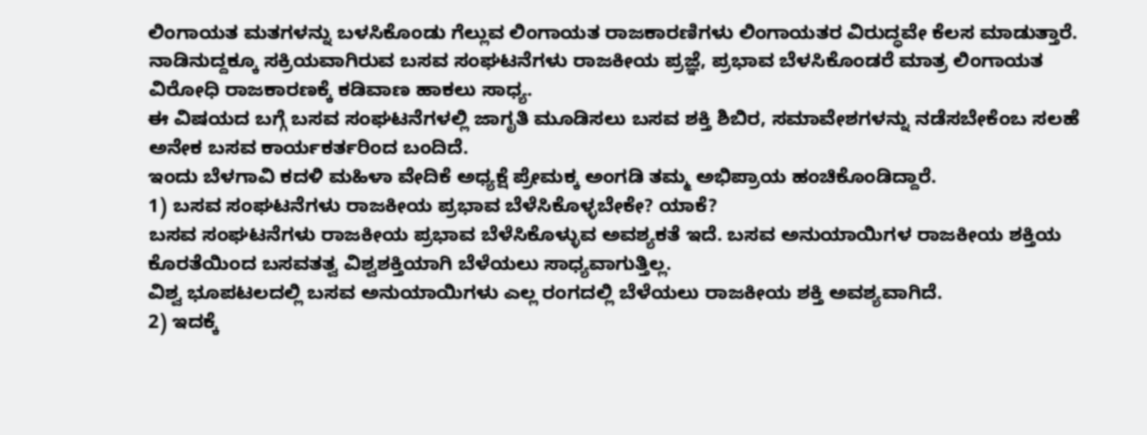ಲಿಂಗಾಯತ ಮತಗಳನ್ನು ಬಳಸಿಕೊಂಡು ಗೆಲ್ಲುವ ಲಿಂಗಾಯತ ರಾಜಕಾರಣಿಗಳು ಲಿಂಗಾಯತರ ವಿರುದ್ಧವೇ ಕೆಲಸ ಮಾಡುತ್ತಾರೆ.
ನಾಡಿನುದ್ದಕ್ಕೂ ಸಕ್ರಿಯವಾಗಿರುವ ಬಸವ ಸಂಘಟನೆಗಳು ರಾಜಕೀಯ ಪ್ರಜ್ಞೆ, ಪ್ರಭಾವ ಬೆಳಸಿಕೊಂಡರೆ ಮಾತ್ರ ಲಿಂಗಾಯತ ವಿರೋಧಿ ರಾಜಕಾರಣಕ್ಕೆ ಕಡಿವಾಣ ಹಾಕಲು ಸಾಧ್ಯ.
ಈ ವಿಷಯದ ಬಗ್ಗೆ ಬಸವ ಸಂಘಟನೆಗಳಲ್ಲಿ ಜಾಗೃತಿ ಮೂಡಿಸಲು ಬಸವ ಶಕ್ತಿ ಶಿಬಿರ, ಸಮಾವೇಶಗಳನ್ನು ನಡೆಸಬೇಕೆಂಬ ಸಲಹೆ ಅನೇಕ ಬಸವ ಕಾರ್ಯಕರ್ತರಿಂದ ಬಂದಿದೆ.
ಇಂದು ಬೆಳಗಾವಿ ಕದಳಿ ಮಹಿಳಾ ವೇದಿಕೆ ಅಧ್ಯಕ್ಷೆ ಪ್ರೇಮಕ್ಕ ಅಂಗಡಿ ತಮ್ಮ ಅಭಿಪ್ರಾಯ ಹಂಚಿಕೊಂಡಿದ್ದಾರೆ.
1) ಬಸವ ಸಂಘಟನೆಗಳು ರಾಜಕೀಯ ಪ್ರಭಾವ ಬೆಳೆಸಿಕೊಳ್ಳಬೇಕೇ? ಯಾಕೆ?
ಬಸವ ಸಂಘಟನೆಗಳು ರಾಜಕೀಯ ಪ್ರಭಾವ ಬೆಳೆಸಿಕೊಳ್ಳುವ ಅವಶ್ಯಕತೆ ಇದೆ. ಬಸವ ಅನುಯಾಯಿಗಳ ರಾಜಕೀಯ ಶಕ್ತಿಯ ಕೊರತೆಯಿಂದ ಬಸವತತ್ವ ವಿಶ್ವಶಕ್ತಿಯಾಗಿ ಬೆಳೆಯಲು ಸಾಧ್ಯವಾಗುತ್ತಿಲ್ಲ.
ವಿಶ್ವ ಭೂಪಟಲದಲ್ಲಿ ಬಸವ ಅನುಯಾಯಿಗಳು ಎಲ್ಲ ರಂಗದಲ್ಲಿ ಬೆಳೆಯಲು ರಾಜಕೀಯ ಶಕ್ತಿ ಅವಶ್ಯವಾಗಿದೆ.
2) ಇದಕ್ಕೆ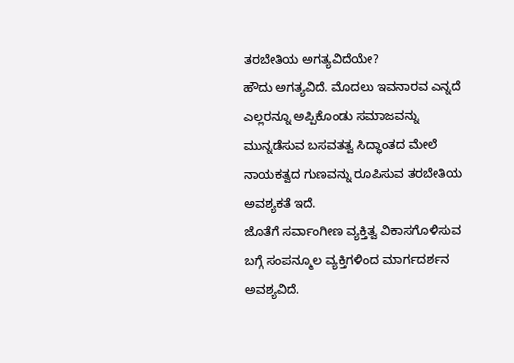ತರಬೇತಿಯ ಅಗತ್ಯವಿದೆಯೇ?
ಹೌದು ಅಗತ್ಯವಿದೆ. ಮೊದಲು ಇವನಾರವ ಎನ್ನದೆ ಎಲ್ಲರನ್ನೂ ಅಪ್ಪಿಕೊಂಡು ಸಮಾಜವನ್ನು ಮುನ್ನಡೆಸುವ ಬಸವತತ್ವ ಸಿದ್ಧಾಂತದ ಮೇಲೆ ನಾಯಕತ್ವದ ಗುಣವನ್ನು ರೂಪಿಸುವ ತರಬೇತಿಯ ಅವಶ್ಯಕತೆ ಇದೆ.
ಜೊತೆಗೆ ಸರ್ವಾಂಗೀಣ ವ್ಯಕ್ತಿತ್ವ ವಿಕಾಸಗೊಳಿಸುವ ಬಗ್ಗೆ ಸಂಪನ್ಮೂಲ ವ್ಯಕ್ತಿಗಳಿಂದ ಮಾರ್ಗದರ್ಶನ ಅವಶ್ಯವಿದೆ.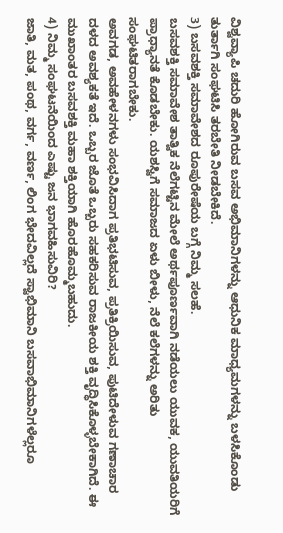ವಿಶ್ವವ್ಯಾಪಿ ಚದುರಿ ಹೋಗಿರುವ ಬಸವ ಅಭಿಮಾನಿಗಳನ್ನು ಆಧುನಿಕ ಮಾಧ್ಯಮಗಳನ್ನು ಬಳಸಿಕೊಂಡು ತುರ್ತಾಗಿ ಸಂಘಟಿಸಿ ತರಬೇತಿ ನೀಡಬೇಕಿದೆ.
3) ಬಸವಶಕ್ತಿ ಸಮಾವೇಶದ ರೂಪುರೇಷೆಯ ಬಗ್ಗೆ ನಿಮ್ಮ ಸಲಹೆ.
ಬಸವಶಕ್ತಿ ಸಮಾವೇಶ ತಾತ್ವಿಕ ನೆಲೆಗಟ್ಟಿನ ಮೇಲೆ ಅರ್ಥಪೂರ್ಣವಾಗಿ ನಡೆಯಲು ಯುವಕ, ಯುವತಿಯರಿಗೆ ಪ್ರಾಧ್ಯಾನತೆ ಕೊಡಬೇಕು. ಯಶಸ್ವಿಗೆ ಸಮಾಜದ ಏಳು ಬೀಳು, ನೆಲೆ ಕಲೆಗಳನ್ನು ಅರಿತು ಸಂಘಟಿತರಾಗಬೇಕು.
ಅವಗಡ, ಅವಹೇಳನಗಳು ಸಂಭವಿಸಿದಾಗ ಪ್ರತಿಭಟಿಸುವ, ಪ್ರತಿಕ್ರಿಯಿಸುವ, ಪುಟಿದೇಳುವ ಗಣಾಚಾರ ದಳದ ಅವಶ್ಯಕತೆ ಇದೆ. ಒಬ್ಬರ ಜೊತೆ ಒಬ್ಬರು ಸಹಕರಿಸುವ ರಾಜಕೀಯ ಶಕ್ತಿ ವೃದ್ಧಿಸಿಕೊಳ್ಳಬೇಕಾಗಿದೆ. ಈ ಮುಖಾಂತರ ಬಸವಶಕ್ತಿ ಮಹಾ ಶಕ್ತಿಯಾಗಿ ಹೊರಹೊಮ್ಮಬಹುದು.
4) ನಿಮ್ಮ ಸಂಘಟನೆಯಿಂದ ಎಷ್ಟು ಜನ ಭಾಗವಹಿಸುವಿರಿ?
ಜಾತಿ, ಮತ, ಪಂಥ, ವರ್ಗ, ವರ್ಣ, ಲಿಂಗ ಭೇದವಿಲ್ಲದೆ ಸ್ವಾಭಿಮಾನಿ ಬಸವಾಭಿಮಾನಿಗಳೆಲ್ಲರೂ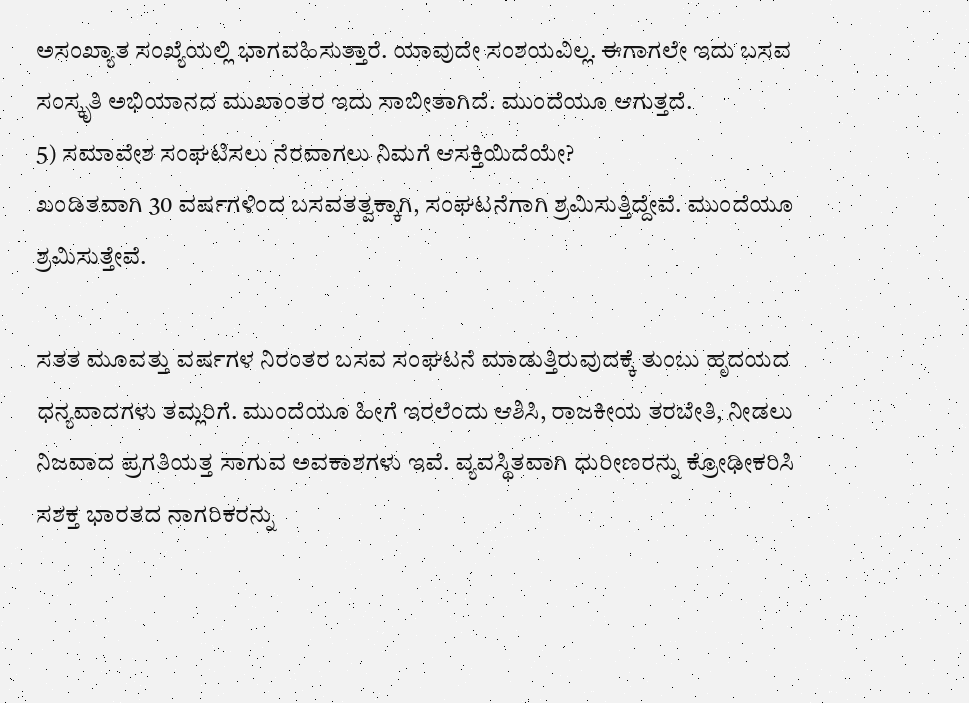ಅಸಂಖ್ಯಾತ ಸಂಖ್ಯೆಯಲ್ಲಿ ಭಾಗವಹಿಸುತ್ತಾರೆ. ಯಾವುದೇ ಸಂಶಯವಿಲ್ಲ. ಈಗಾಗಲೇ ಇದು ಬಸವ ಸಂಸ್ಕೃತಿ ಅಭಿಯಾನದ ಮುಖಾಂತರ ಇದು ಸಾಬೀತಾಗಿದೆ. ಮುಂದೆಯೂ ಆಗುತ್ತದೆ.
5) ಸಮಾವೇಶ ಸಂಘಟಿಸಲು ನೆರವಾಗಲು ನಿಮಗೆ ಆಸಕ್ತಿಯಿದೆಯೇ?
ಖಂಡಿತವಾಗಿ 30 ವರ್ಷಗಳಿಂದ ಬಸವತತ್ವಕ್ಕಾಗಿ, ಸಂಘಟನೆಗಾಗಿ ಶ್ರಮಿಸುತ್ತಿದ್ದೇವೆ. ಮುಂದೆಯೂ ಶ್ರಮಿಸುತ್ತೇವೆ.

ಸತತ ಮೂವತ್ತು ವರ್ಷಗಳ ನಿರಂತರ ಬಸವ ಸಂಘಟನೆ ಮಾಡುತ್ತಿರುವುದಕ್ಕೆ ತುಂಬು ಹೃದಯದ ಧನ್ಯವಾದಗಳು ತಮ್ಲರಿಗೆ. ಮುಂದೆಯೂ ಹೀಗೆ ಇರಲೆಂದು ಆಶಿಸಿ, ರಾಜಕೀಯ ತರಬೇತಿ, ನೀಡಲು ನಿಜವಾದ ಪ್ರಗತಿಯತ್ತ ಸಾಗುವ ಅವಕಾಶಗಳು ಇವೆ. ವ್ಯವಸ್ಥಿತವಾಗಿ ಧುರೀಣರನ್ನು ಕ್ರೋಢೀಕರಿಸಿ ಸಶಕ್ತ ಭಾರತದ ನಾಗರಿಕರನ್ನು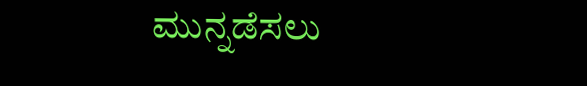ಮುನ್ನಡೆಸಲು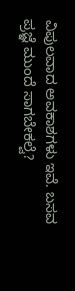ವಿಪುಲವಾದ ಅವಕಾಶಗಳು ಇವೆ. ಬಸವ ಪ್ರಜ್ಞೆ ಮುಂದೆ ಸಾಗಬೇಕಲ್ವೆ?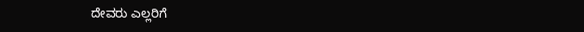ದೇವರು ಎಲ್ಲರಿಗೆ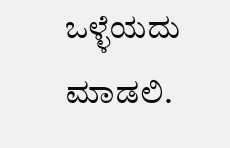ಒಳ್ಳೆಯದು ಮಾಡಲಿ.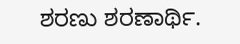ಶರಣು ಶರಣಾರ್ಥಿ.